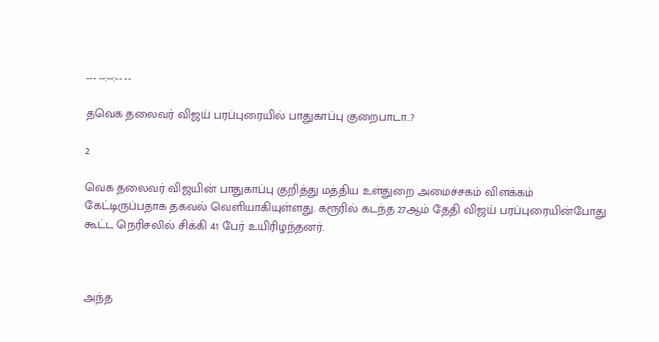--- --:--:-- --

தவெக தலைவர் விஜய் பரப்புரையில் பாதுகாப்பு குறைபாடா..?

2

வெக தலைவர் விஜயின் பாதுகாப்பு குறித்து மத்திய உள்துறை அமைச்சகம் விளக்கம் கேட்டிருப்பதாக தகவல் வெளியாகியுள்ளது. கரூரில் கடந்த 27ஆம் தேதி விஜய் பரப்புரையின்போது கூட்ட நெரிசலில் சிக்கி 41 பேர் உயிரிழந்தனர்.



அந்த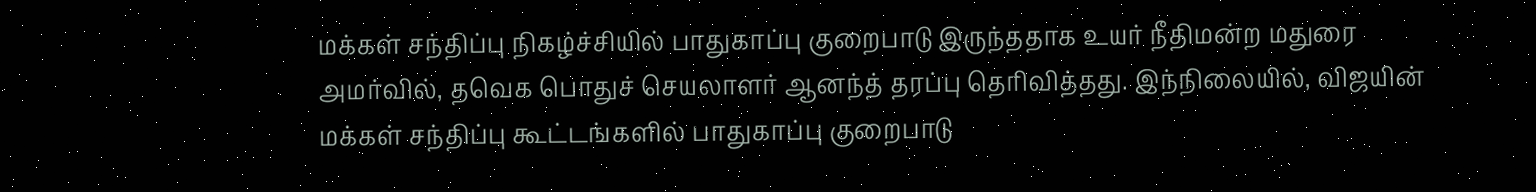மக்கள் சந்திப்பு நிகழ்ச்சியில் பாதுகாப்பு குறைபாடு இருந்ததாக உயர் நீதிமன்ற மதுரை அமர்வில், தவெக பொதுச் செயலாளர் ஆனந்த் தரப்பு தெரிவித்தது. இந்நிலையில், விஜயின் மக்கள் சந்திப்பு கூட்டங்களில் பாதுகாப்பு குறைபாடு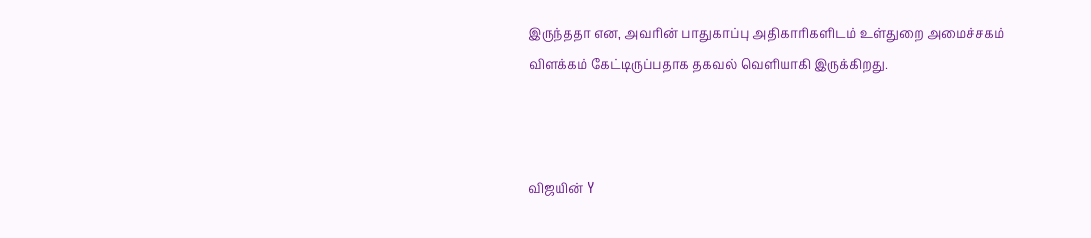இருந்ததா என, அவரின் பாதுகாப்பு அதிகாரிகளிடம் உள்துறை அமைச்சகம் விளக்கம் கேட்டிருப்பதாக தகவல் வெளியாகி இருக்கிறது.



விஜயின் Y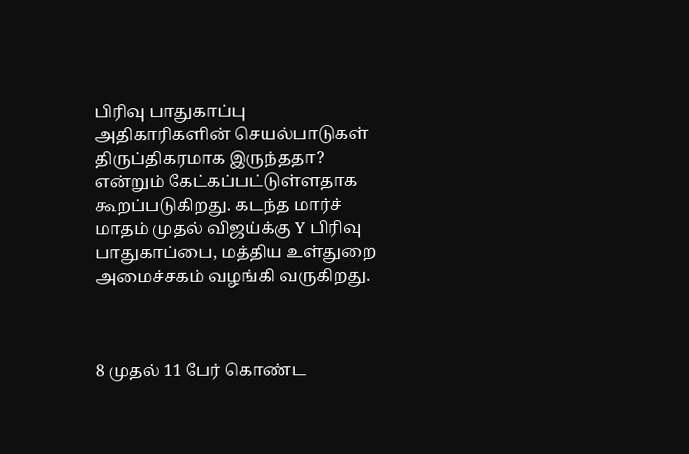பிரிவு பாதுகாப்பு அதிகாரிகளின் செயல்பாடுகள் திருப்திகரமாக இருந்ததா? என்றும் கேட்கப்பட்டுள்ளதாக கூறப்படுகிறது. கடந்த மார்ச் மாதம் முதல் விஜய்க்கு Y பிரிவு பாதுகாப்பை, மத்திய உள்துறை அமைச்சகம் வழங்கி வருகிறது.



8 முதல் 11 பேர் கொண்ட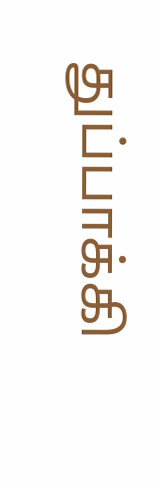துப்பாக்கி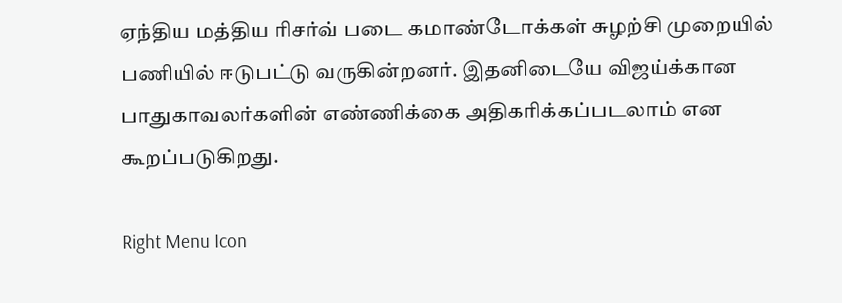ஏந்திய மத்திய ரிசர்வ் படை கமாண்டோக்கள் சுழற்சி முறையில் பணியில் ஈடுபட்டு வருகின்றனர். இதனிடையே விஜய்க்கான பாதுகாவலர்களின் எண்ணிக்கை அதிகரிக்கப்படலாம் என கூறப்படுகிறது.

Right Menu Icon